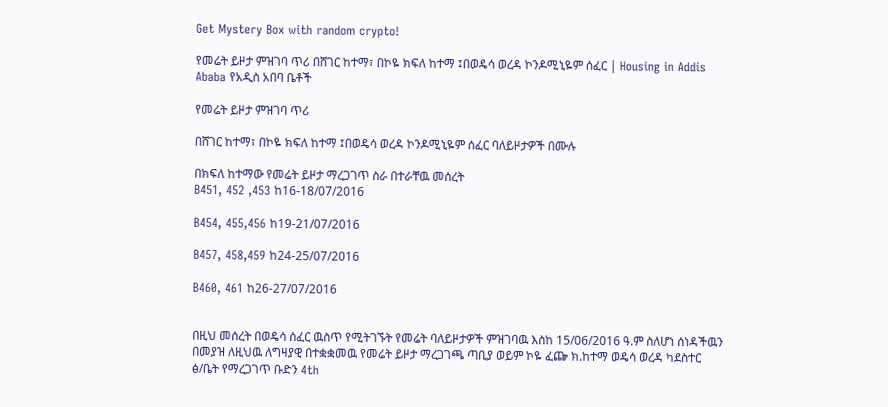Get Mystery Box with random crypto!

የመሬት ይዞታ ምዝገባ ጥሪ በሸገር ከተማ፣ በኮዬ ክፍለ ከተማ ፤በወዴሳ ወረዳ ኮንዶሚኒዬም ሰፈር | Housing in Addis Ababa የአዲስ አበባ ቤቶች

የመሬት ይዞታ ምዝገባ ጥሪ

በሸገር ከተማ፣ በኮዬ ክፍለ ከተማ ፤በወዴሳ ወረዳ ኮንዶሚኒዬም ሰፈር ባለይዞታዎች በሙሉ

በክፍለ ከተማው የመሬት ይዞታ ማረጋገጥ ስራ በተራቸዉ መሰረት
B451, 452 ,453 ከ16-18/07/2016

B454, 455,456 ከ19-21/07/2016

B457, 458,459 ከ24-25/07/2016

B460, 461 ከ26-27/07/2016


በዚህ መሰረት በወዴሳ ሰፈር ዉስጥ የሚትገኙት የመሬት ባለይዞታዎች ምዝገባዉ እስከ 15/06/2016 ዓ.ም ስለሆነ ሰነዳችዉን በመያዝ ለዚህዉ ለግዛያዊ በተቋቋመዉ የመሬት ይዞታ ማረጋገጫ ጣቢያ ወይም ኮዬ ፈጬ ክ.ከተማ ወዴሳ ወረዳ ካደስተር ፅ/ቤት የማረጋገጥ ቡድን 4th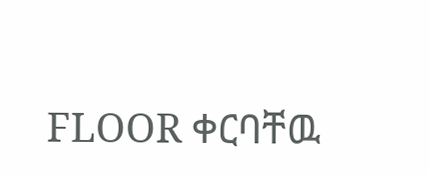FLOOR ቀርባቸዉ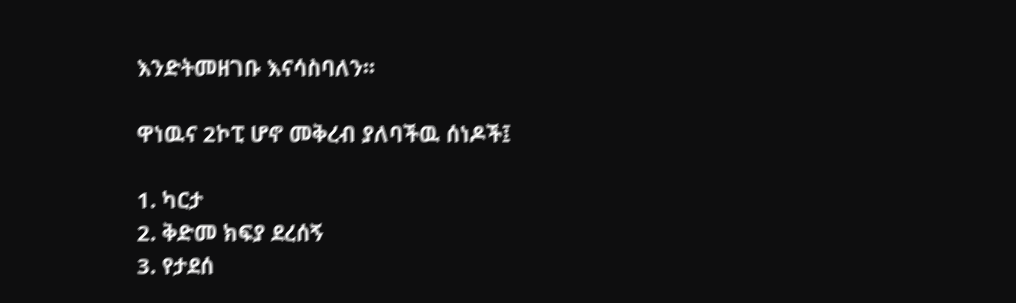እንድትመዘገቡ እናሳስባለን፡፡

ዋነዉና 2ኮፒ ሆኖ መቅረብ ያለባችዉ ሰነዶች፤

1. ካርታ
2. ቅድመ ክፍያ ደረሰኝ
3. የታደሰ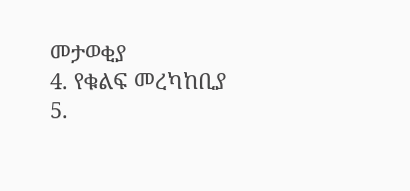መታወቂያ
4. የቁልፍ መረካከቢያ
5.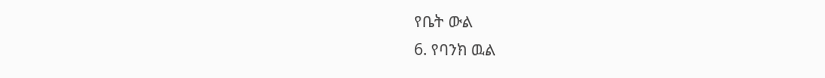የቤት ውል
6. የባንክ ዉል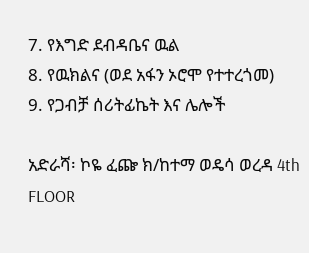7. የእግድ ደብዳቤና ዉል
8. የዉክልና (ወደ አፋን ኦሮሞ የተተረጎመ)
9. የጋብቻ ሰሪትፊኬት እና ሌሎች

አድራሻ፡ ኮዬ ፈጬ ክ/ከተማ ወዴሳ ወረዳ 4th FLOOR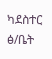ካደስተር ፅ/ቤት